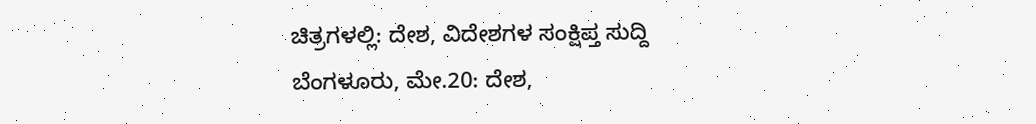ಚಿತ್ರಗಳಲ್ಲಿ: ದೇಶ, ವಿದೇಶಗಳ ಸಂಕ್ಷಿಪ್ತ ಸುದ್ದಿ
ಬೆಂಗಳೂರು, ಮೇ.20: ದೇಶ,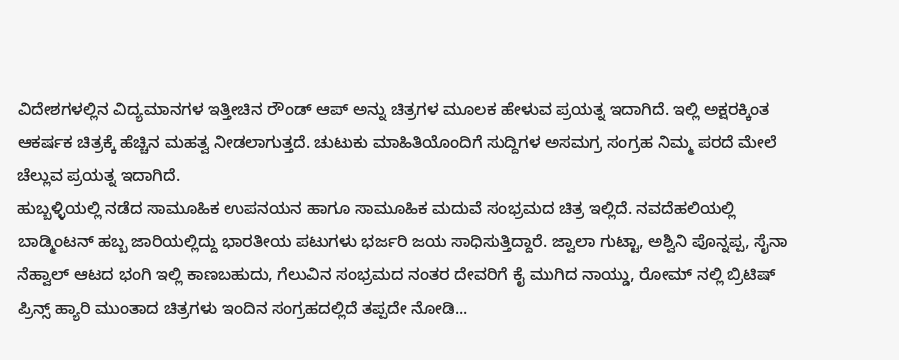ವಿದೇಶಗಳಲ್ಲಿನ ವಿದ್ಯಮಾನಗಳ ಇತ್ತೀಚಿನ ರೌಂಡ್ ಆಪ್ ಅನ್ನು ಚಿತ್ರಗಳ ಮೂಲಕ ಹೇಳುವ ಪ್ರಯತ್ನ ಇದಾಗಿದೆ. ಇಲ್ಲಿ ಅಕ್ಷರಕ್ಕಿಂತ ಆಕರ್ಷಕ ಚಿತ್ರಕ್ಕೆ ಹೆಚ್ಚಿನ ಮಹತ್ವ ನೀಡಲಾಗುತ್ತದೆ. ಚುಟುಕು ಮಾಹಿತಿಯೊಂದಿಗೆ ಸುದ್ದಿಗಳ ಅಸಮಗ್ರ ಸಂಗ್ರಹ ನಿಮ್ಮ ಪರದೆ ಮೇಲೆ ಚೆಲ್ಲುವ ಪ್ರಯತ್ನ ಇದಾಗಿದೆ.
ಹುಬ್ಬಳ್ಳಿಯಲ್ಲಿ ನಡೆದ ಸಾಮೂಹಿಕ ಉಪನಯನ ಹಾಗೂ ಸಾಮೂಹಿಕ ಮದುವೆ ಸಂಭ್ರಮದ ಚಿತ್ರ ಇಲ್ಲಿದೆ. ನವದೆಹಲಿಯಲ್ಲಿ ಬಾಡ್ಮಿಂಟನ್ ಹಬ್ಬ ಜಾರಿಯಲ್ಲಿದ್ದು ಭಾರತೀಯ ಪಟುಗಳು ಭರ್ಜರಿ ಜಯ ಸಾಧಿಸುತ್ತಿದ್ದಾರೆ. ಜ್ವಾಲಾ ಗುಟ್ಟಾ, ಅಶ್ವಿನಿ ಪೊನ್ನಪ್ಪ, ಸೈನಾ ನೆಹ್ವಾಲ್ ಆಟದ ಭಂಗಿ ಇಲ್ಲಿ ಕಾಣಬಹುದು, ಗೆಲುವಿನ ಸಂಭ್ರಮದ ನಂತರ ದೇವರಿಗೆ ಕೈ ಮುಗಿದ ನಾಯ್ಡು, ರೋಮ್ ನಲ್ಲಿ ಬ್ರಿಟಿಷ್ ಪ್ರಿನ್ಸ್ ಹ್ಯಾರಿ ಮುಂತಾದ ಚಿತ್ರಗಳು ಇಂದಿನ ಸಂಗ್ರಹದಲ್ಲಿದೆ ತಪ್ಪದೇ ನೋಡಿ...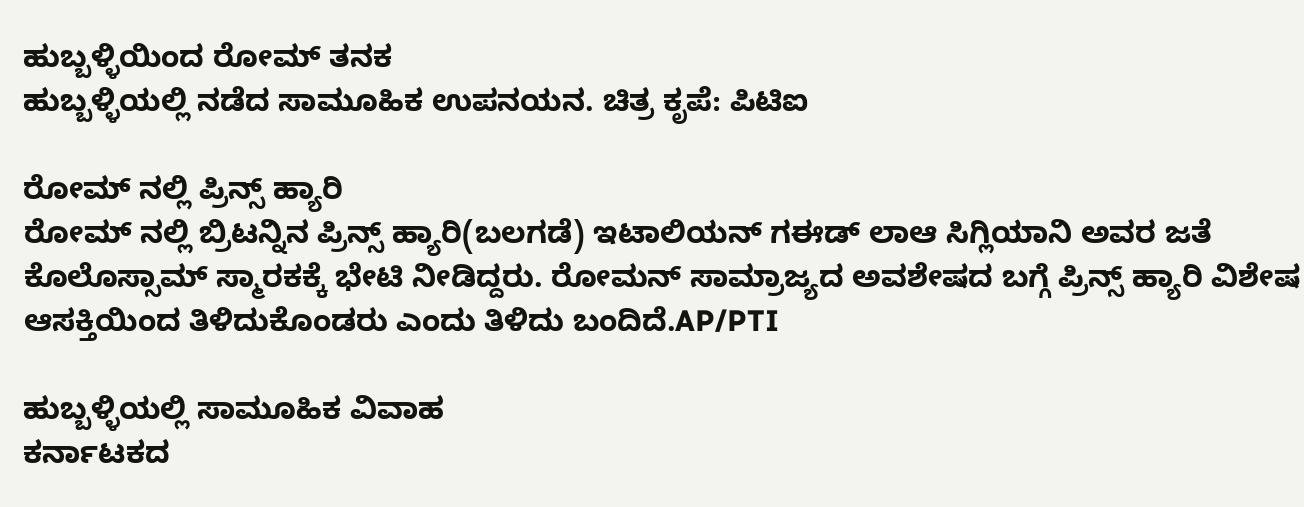ಹುಬ್ಬಳ್ಳಿಯಿಂದ ರೋಮ್ ತನಕ
ಹುಬ್ಬಳ್ಳಿಯಲ್ಲಿ ನಡೆದ ಸಾಮೂಹಿಕ ಉಪನಯನ. ಚಿತ್ರ ಕೃಪೆ: ಪಿಟಿಐ

ರೋಮ್ ನಲ್ಲಿ ಪ್ರಿನ್ಸ್ ಹ್ಯಾರಿ
ರೋಮ್ ನಲ್ಲಿ ಬ್ರಿಟನ್ನಿನ ಪ್ರಿನ್ಸ್ ಹ್ಯಾರಿ(ಬಲಗಡೆ) ಇಟಾಲಿಯನ್ ಗಈಡ್ ಲಾಆ ಸಿಗ್ಲಿಯಾನಿ ಅವರ ಜತೆ ಕೊಲೊಸ್ಸಾಮ್ ಸ್ಮಾರಕಕ್ಕೆ ಭೇಟಿ ನೀಡಿದ್ದರು. ರೋಮನ್ ಸಾಮ್ರಾಜ್ಯದ ಅವಶೇಷದ ಬಗ್ಗೆ ಪ್ರಿನ್ಸ್ ಹ್ಯಾರಿ ವಿಶೇಷ ಆಸಕ್ತಿಯಿಂದ ತಿಳಿದುಕೊಂಡರು ಎಂದು ತಿಳಿದು ಬಂದಿದೆ.AP/PTI

ಹುಬ್ಬಳ್ಳಿಯಲ್ಲಿ ಸಾಮೂಹಿಕ ವಿವಾಹ
ಕರ್ನಾಟಕದ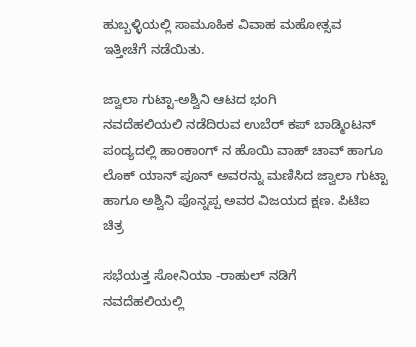ಹುಬ್ಬಳ್ಳಿಯಲ್ಲಿ ಸಾಮೂಹಿಕ ವಿವಾಹ ಮಹೋತ್ಸವ ಇತ್ತೀಚೆಗೆ ನಡೆಯಿತು.

ಜ್ವಾಲಾ ಗುಟ್ಟಾ-ಅಶ್ವಿನಿ ಆಟದ ಭಂಗಿ
ನವದೆಹಲಿಯಲಿ ನಡೆದಿರುವ ಉಬೆರ್ ಕಪ್ ಬಾಡ್ಮಿಂಟನ್ ಪಂದ್ಯದಲ್ಲಿ ಹಾಂಕಾಂಗ್ ನ ಹೊಯಿ ವಾಹ್ ಚಾವ್ ಹಾಗೂ ಲೊಕ್ ಯಾನ್ ಪೂನ್ ಅವರನ್ನು ಮಣಿಸಿದ ಜ್ವಾಲಾ ಗುಟ್ಟಾ ಹಾಗೂ ಅಶ್ವಿನಿ ಪೊನ್ನಪ್ಪ ಅವರ ವಿಜಯದ ಕ್ಷಣ. ಪಿಟಿಐ ಚಿತ್ರ

ಸಭೆಯತ್ತ ಸೋನಿಯಾ -ರಾಹುಲ್ ನಡಿಗೆ
ನವದೆಹಲಿಯಲ್ಲಿ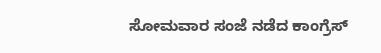ಸೋಮವಾರ ಸಂಜೆ ನಡೆದ ಕಾಂಗ್ರೆಸ್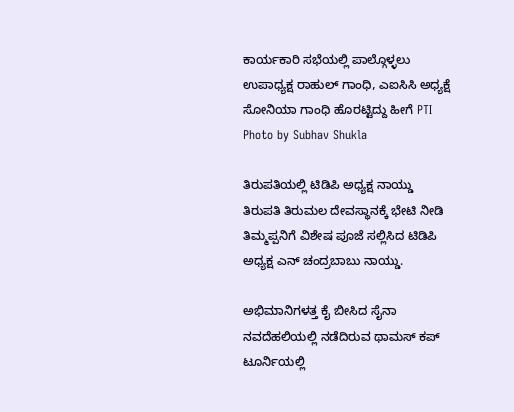ಕಾರ್ಯಕಾರಿ ಸಭೆಯಲ್ಲಿ ಪಾಲ್ಗೊಳ್ಳಲು ಉಪಾಧ್ಯಕ್ಷ ರಾಹುಲ್ ಗಾಂಧಿ, ಎಐಸಿಸಿ ಅಧ್ಯಕ್ಷೆ ಸೋನಿಯಾ ಗಾಂಧಿ ಹೊರಟ್ಟಿದ್ದು ಹೀಗೆ PTI Photo by Subhav Shukla

ತಿರುಪತಿಯಲ್ಲಿ ಟಿಡಿಪಿ ಅಧ್ಯಕ್ಷ ನಾಯ್ಡು
ತಿರುಪತಿ ತಿರುಮಲ ದೇವಸ್ಥಾನಕ್ಕೆ ಭೇಟಿ ನೀಡಿ ತಿಮ್ಮಪ್ಪನಿಗೆ ವಿಶೇಷ ಪೂಜೆ ಸಲ್ಲಿಸಿದ ಟಿಡಿಪಿ ಅಧ್ಯಕ್ಷ ಎನ್ ಚಂದ್ರಬಾಬು ನಾಯ್ಡು.

ಅಭಿಮಾನಿಗಳತ್ತ ಕೈ ಬೀಸಿದ ಸೈನಾ
ನವದೆಹಲಿಯಲ್ಲಿ ನಡೆದಿರುವ ಥಾಮಸ್ ಕಪ್ ಟೂರ್ನಿಯಲ್ಲಿ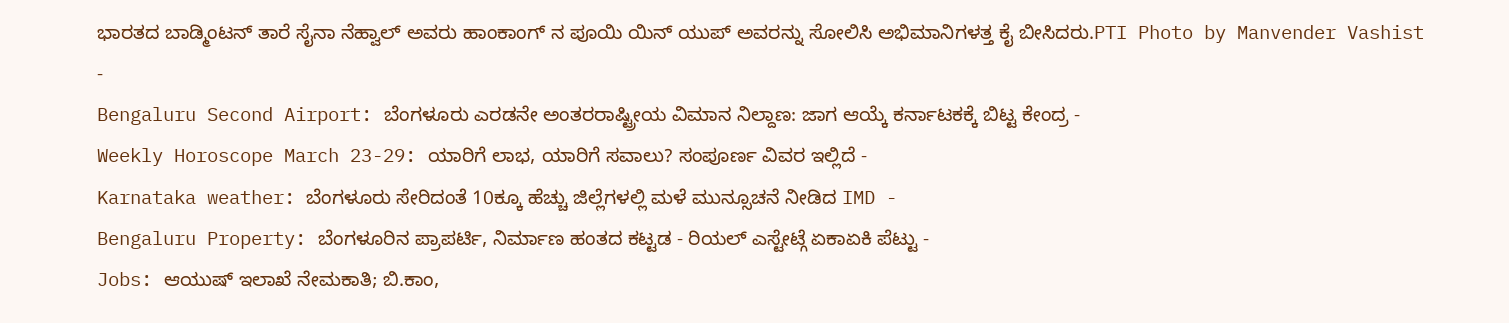ಭಾರತದ ಬಾಡ್ಮಿಂಟನ್ ತಾರೆ ಸೈನಾ ನೆಹ್ವಾಲ್ ಅವರು ಹಾಂಕಾಂಗ್ ನ ಪೂಯಿ ಯಿನ್ ಯುಪ್ ಅವರನ್ನು ಸೋಲಿಸಿ ಅಭಿಮಾನಿಗಳತ್ತ ಕೈ ಬೀಸಿದರು.PTI Photo by Manvender Vashist
-
Bengaluru Second Airport: ಬೆಂಗಳೂರು ಎರಡನೇ ಅಂತರರಾಷ್ಟ್ರೀಯ ವಿಮಾನ ನಿಲ್ದಾಣ: ಜಾಗ ಆಯ್ಕೆ ಕರ್ನಾಟಕಕ್ಕೆ ಬಿಟ್ಟ ಕೇಂದ್ರ -
Weekly Horoscope March 23-29: ಯಾರಿಗೆ ಲಾಭ, ಯಾರಿಗೆ ಸವಾಲು? ಸಂಪೂರ್ಣ ವಿವರ ಇಲ್ಲಿದೆ -
Karnataka weather: ಬೆಂಗಳೂರು ಸೇರಿದಂತೆ 10ಕ್ಕೂ ಹೆಚ್ಚು ಜಿಲ್ಲೆಗಳಲ್ಲಿ ಮಳೆ ಮುನ್ಸೂಚನೆ ನೀಡಿದ IMD -
Bengaluru Property: ಬೆಂಗಳೂರಿನ ಪ್ರಾಪರ್ಟಿ, ನಿರ್ಮಾಣ ಹಂತದ ಕಟ್ಟಡ - ರಿಯಲ್ ಎಸ್ಟೇಟ್ಗೆ ಏಕಾಏಕಿ ಪೆಟ್ಟು -
Jobs: ಆಯುಷ್ ಇಲಾಖೆ ನೇಮಕಾತಿ; ಬಿ.ಕಾಂ,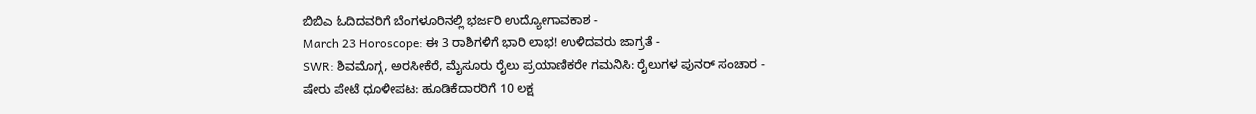ಬಿಬಿಎ ಓದಿದವರಿಗೆ ಬೆಂಗಳೂರಿನಲ್ಲಿ ಭರ್ಜರಿ ಉದ್ಯೋಗಾವಕಾಶ -
March 23 Horoscope: ಈ 3 ರಾಶಿಗಳಿಗೆ ಭಾರಿ ಲಾಭ! ಉಳಿದವರು ಜಾಗ್ರತೆ -
SWR: ಶಿವಮೊಗ್ಗ, ಅರಸೀಕೆರೆ, ಮೈಸೂರು ರೈಲು ಪ್ರಯಾಣಿಕರೇ ಗಮನಿಸಿ: ರೈಲುಗಳ ಪುನರ್ ಸಂಚಾರ -
ಷೇರು ಪೇಟೆ ಧೂಳೀಪಟ: ಹೂಡಿಕೆದಾರರಿಗೆ 10 ಲಕ್ಷ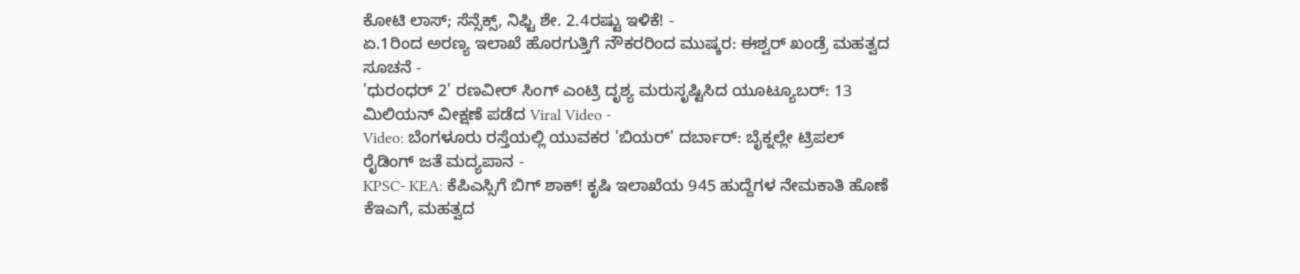ಕೋಟಿ ಲಾಸ್; ಸೆನ್ಸೆಕ್ಸ್, ನಿಫ್ಟಿ ಶೇ. 2.4ರಷ್ಟು ಇಳಿಕೆ! -
ಏ.1ರಿಂದ ಅರಣ್ಯ ಇಲಾಖೆ ಹೊರಗುತ್ತಿಗೆ ನೌಕರರಿಂದ ಮುಷ್ಕರ: ಈಶ್ವರ್ ಖಂಡ್ರೆ ಮಹತ್ವದ ಸೂಚನೆ -
'ಧುರಂಧರ್ 2' ರಣವೀರ್ ಸಿಂಗ್ ಎಂಟ್ರಿ ದೃಶ್ಯ ಮರುಸೃಷ್ಟಿಸಿದ ಯೂಟ್ಯೂಬರ್: 13 ಮಿಲಿಯನ್ ವೀಕ್ಷಣೆ ಪಡೆದ Viral Video -
Video: ಬೆಂಗಳೂರು ರಸ್ತೆಯಲ್ಲಿ ಯುವಕರ 'ಬಿಯರ್' ದರ್ಬಾರ್: ಬೈಕ್ನಲ್ಲೇ ಟ್ರಿಪಲ್ ರೈಡಿಂಗ್ ಜತೆ ಮದ್ಯಪಾನ -
KPSC- KEA: ಕೆಪಿಎಸ್ಸಿಗೆ ಬಿಗ್ ಶಾಕ್! ಕೃಷಿ ಇಲಾಖೆಯ 945 ಹುದ್ದೆಗಳ ನೇಮಕಾತಿ ಹೊಣೆ ಕೆಇಎಗೆ, ಮಹತ್ವದ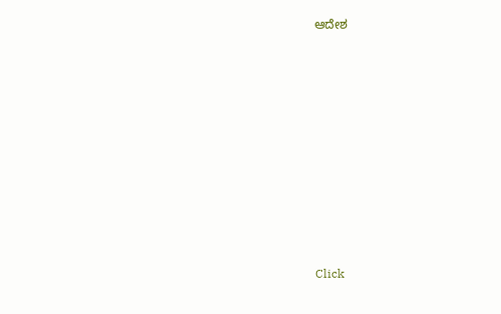ಆದೇಶ












Click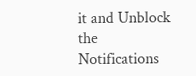it and Unblock the Notifications